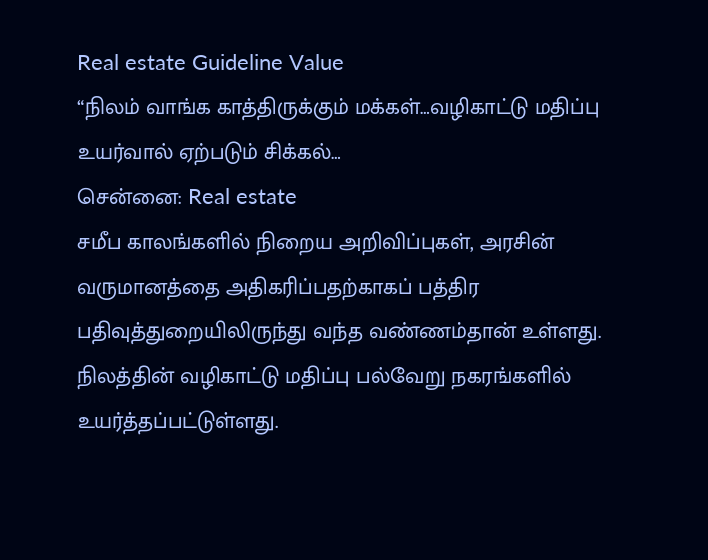Real estate Guideline Value
“நிலம் வாங்க காத்திருக்கும் மக்கள்…வழிகாட்டு மதிப்பு உயர்வால் ஏற்படும் சிக்கல்…
சென்னை: Real estate
சமீப காலங்களில் நிறைய அறிவிப்புகள், அரசின் வருமானத்தை அதிகரிப்பதற்காகப் பத்திர பதிவுத்துறையிலிருந்து வந்த வண்ணம்தான் உள்ளது.
நிலத்தின் வழிகாட்டு மதிப்பு பல்வேறு நகரங்களில் உயர்த்தப்பட்டுள்ளது.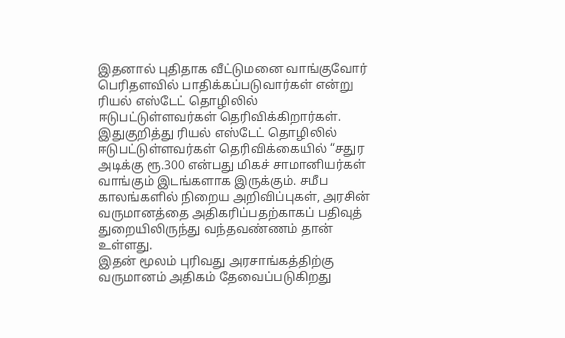இதனால் புதிதாக வீட்டுமனை வாங்குவோர் பெரிதளவில் பாதிக்கப்படுவார்கள் என்று ரியல் எஸ்டேட் தொழிலில் ஈடுபட்டுள்ளவர்கள் தெரிவிக்கிறார்கள்.
இதுகுறித்து ரியல் எஸ்டேட் தொழிலில் ஈடுபட்டுள்ளவர்கள் தெரிவிக்கையில் “சதுர அடிக்கு ரூ.300 என்பது மிகச் சாமானியர்கள் வாங்கும் இடங்களாக இருக்கும். சமீப காலங்களில் நிறைய அறிவிப்புகள், அரசின் வருமானத்தை அதிகரிப்பதற்காகப் பதிவுத் துறையிலிருந்து வந்தவண்ணம் தான் உள்ளது.
இதன் மூலம் புரிவது அரசாங்கத்திற்கு வருமானம் அதிகம் தேவைப்படுகிறது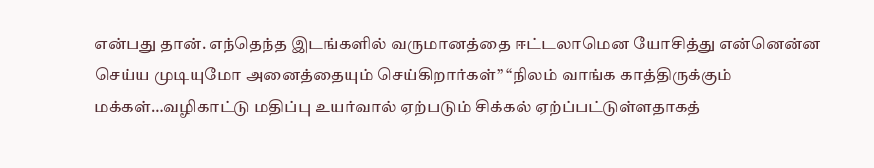என்பது தான். எந்தெந்த இடங்களில் வருமானத்தை ஈட்டலாமென யோசித்து என்னென்ன செய்ய முடியுமோ அனைத்தையும் செய்கிறார்கள்” “நிலம் வாங்க காத்திருக்கும் மக்கள்…வழிகாட்டு மதிப்பு உயர்வால் ஏற்படும் சிக்கல் ஏற்ப்பட்டுள்ளதாகத்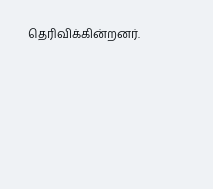தெரிவிக்கின்றனர்.